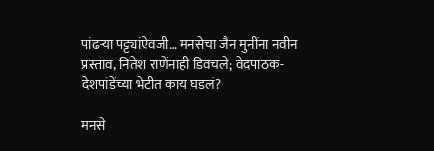पांढऱ्या पट्ट्यांऐवजी… मनसेचा जैन मुनींना नवीन प्रस्ताव, नितेश राणेंनाही डिवचले; वेदपाठक- देशपांडेंच्या भेटीत काय घडलं?

मनसे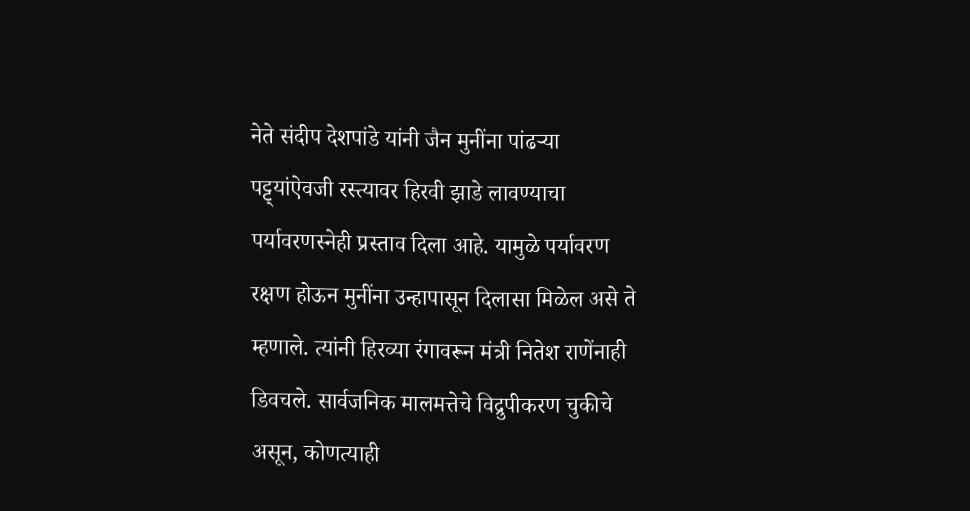नेते संदीप देशपांडे यांनी जैन मुनींना पांढऱ्या पट्ट्यांऐवजी रस्त्यावर हिरवी झाडे लावण्याचा पर्यावरणस्नेही प्रस्ताव दिला आहे. यामुळे पर्यावरण रक्षण होऊन मुनींना उन्हापासून दिलासा मिळेल असे ते म्हणाले. त्यांनी हिरव्या रंगावरून मंत्री नितेश राणेंनाही डिवचले. सार्वजनिक मालमत्तेचे विद्रुपीकरण चुकीचे असून, कोणत्याही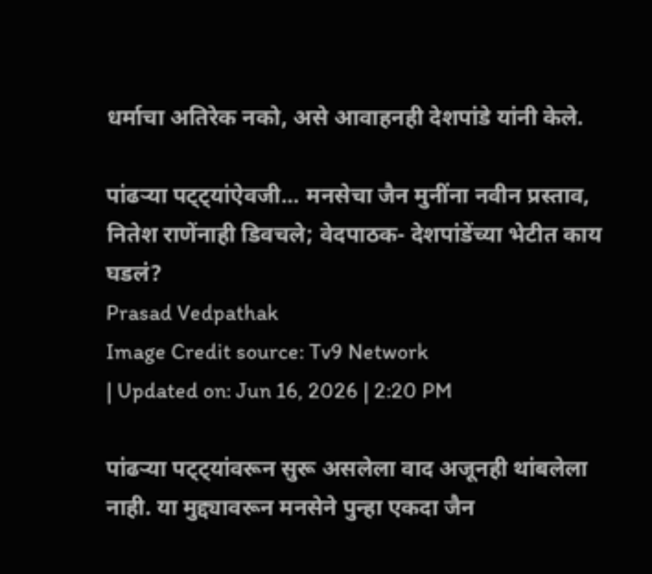धर्माचा अतिरेक नको, असे आवाहनही देशपांडे यांनी केले.

पांढऱ्या पट्ट्यांऐवजी... मनसेचा जैन मुनींना नवीन प्रस्ताव, नितेश राणेंनाही डिवचले; वेदपाठक- देशपांडेंच्या भेटीत काय घडलं?
Prasad Vedpathak
Image Credit source: Tv9 Network
| Updated on: Jun 16, 2026 | 2:20 PM

पांढऱ्या पट्ट्यांवरून सुरू असलेला वाद अजूनही थांबलेला नाही. या मुद्द्यावरून मनसेने पुन्हा एकदा जैन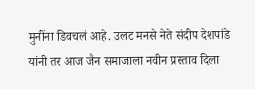मुनींना डिवचलं आहे. उलट मनसे नेते संदीप देशपांडे यांनी तर आज जैन समाजाला नवीन प्रस्ताव दिला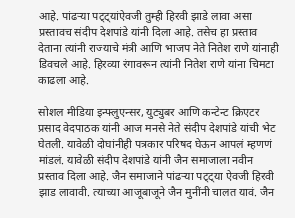आहे. पांढऱ्या पट्ट्यांऐवजी तुम्ही हिरवी झाडे लावा असा प्रस्तावच संदीप देशपांडे यांनी दिला आहे. तसेच हा प्रस्ताव देताना त्यांनी राज्याचे मंत्री आणि भाजप नेते नितेश राणे यांनाही डिवचले आहे. हिरव्या रंगावरून त्यांनी नितेश राणे यांना चिमटा काढला आहे.

सोशल मीडिया इन्फ्लुएन्सर, युट्युबर आणि कन्टेन्ट क्रिएटर प्रसाद वेदपाठक यांनी आज मनसे नेते संदीप देशपांडे यांची भेट घेतली. यावेळी दोघांनीही पत्रकार परिषद घेऊन आपलं म्हणणं मांडलं. यावेळी संदीप देशपांडे यांनी जैन समाजाला नवीन प्रस्ताव दिला आहे. जैन समाजाने पांढऱ्या पट्ट्या ऐवजी हिरवी झाड लावावी. त्याच्या आजूबाजूने जैन मुनींनी चालत यावं. जैन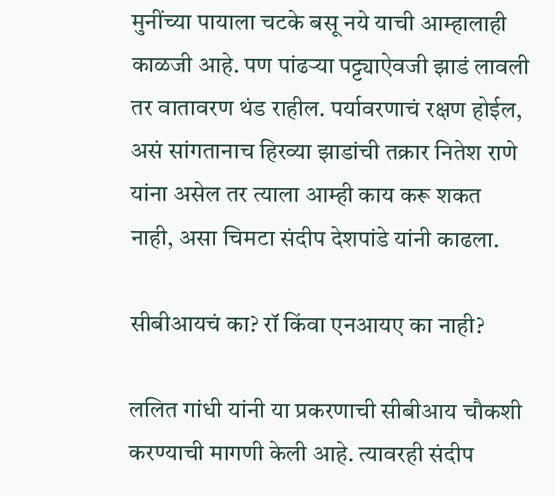मुनींच्या पायाला चटके बसू नये याची आम्हालाही काळजी आहे. पण पांढऱ्या पट्ट्याऐवजी झाडं लावली तर वातावरण थंड राहील. पर्यावरणाचं रक्षण होईल, असं सांगतानाच हिरव्या झाडांची तक्रार नितेश राणे यांना असेल तर त्याला आम्ही काय करू शकत नाही, असा चिमटा संदीप देशपांडे यांनी काढला.

सीबीआयचं का? रॉ किंवा एनआयए का नाही?

ललित गांधी यांनी या प्रकरणाची सीबीआय चौकशी करण्याची मागणी केली आहे. त्यावरही संदीप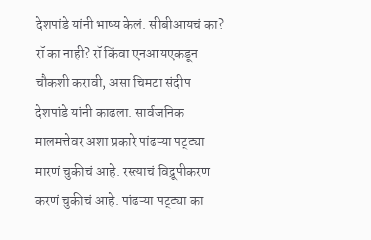देशपांडे यांनी भाष्य केलं. सीबीआयचं का? रॉ का नाही? रॉ किंवा एनआयएकडून चौकशी करावी, असा चिमटा संदीप देशपांडे यांनी काढला. सार्वजनिक मालमत्तेवर अशा प्रकारे पांढऱ्या पट्ट्या मारणं चुकीचं आहे. रस्त्याचं विद्रूपीकरण करणं चुकीचं आहे. पांढऱ्या पट्ट्या का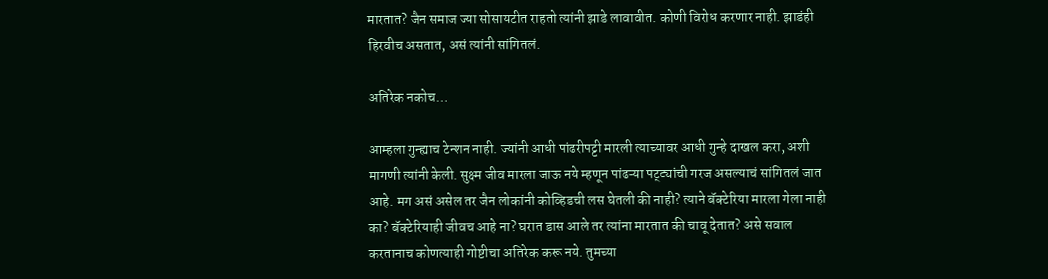मारतात? जैन समाज ज्या सोसायटीत राहतो त्यांनी झाडे लावावीत. कोणी विरोध करणार नाही. झाडंही हिरवीच असतात, असं त्यांनी सांगितलं.

अतिरेक नकोच…

आम्हला गुन्ह्याच टेन्शन नाही. ज्यांनी आधी पांढरीपट्टी मारली त्याच्यावर आधी गुन्हे दाखल करा, अशी मागणी त्यांनी केली. सुक्ष्म जीव मारला जाऊ नये म्हणून पांढऱ्या पट्ट्यांची गरज असल्याचं सांगितलं जात आहे. मग असं असेल तर जैन लोकांनी कोव्हिडची लस घेतली की नाही? त्याने बॅक्टेरिया मारला गेला नाही का? बॅक्टेरियाही जीवच आहे ना? घरात डास आले तर त्यांना मारतात की चावू देतात? असे सवाल करतानाच कोणत्याही गोष्टीचा अतिरेक करू नये. तुमच्या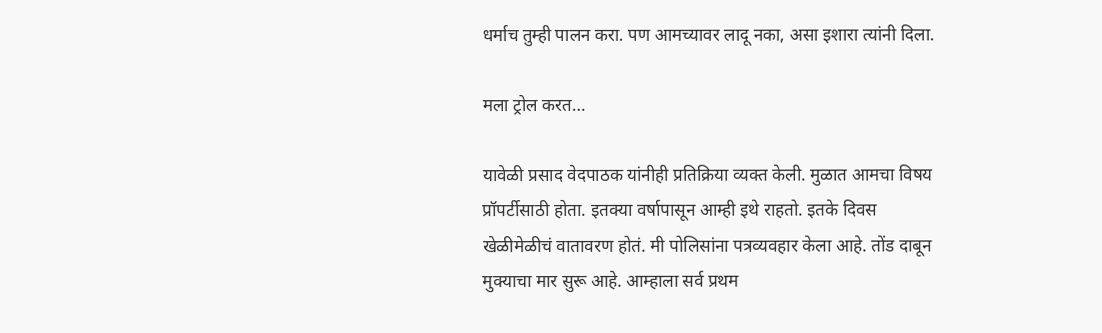धर्माच तुम्ही पालन करा. पण आमच्यावर लादू नका, असा इशारा त्यांनी दिला.

मला ट्रोल करत…

यावेळी प्रसाद वेदपाठक यांनीही प्रतिक्रिया व्यक्त केली. मुळात आमचा विषय प्रॉपर्टीसाठी होता. इतक्या वर्षापासून आम्ही इथे राहतो. इतके दिवस खेळीमेळीचं वातावरण होतं. मी पोलिसांना पत्रव्यवहार केला आहे. तोंड दाबून मुक्याचा मार सुरू आहे. आम्हाला सर्व प्रथम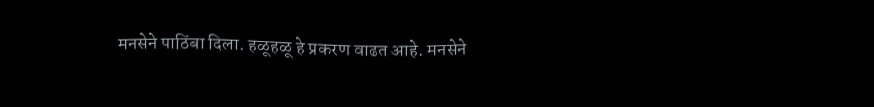मनसेने पाठिंबा दिला. हळूहळू हे प्रकरण वाढत आहे. मनसेने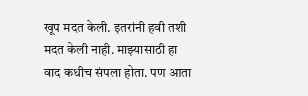खूप मदत केली. इतरांनी हवी तशी मदत केली नाही. माझ्यासाठी हा वाद कधीच संपला होता. पण आता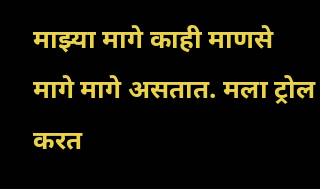माझ्या मागे काही माणसे मागे मागे असतात. मला ट्रोल करत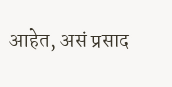आहेत, असं प्रसाद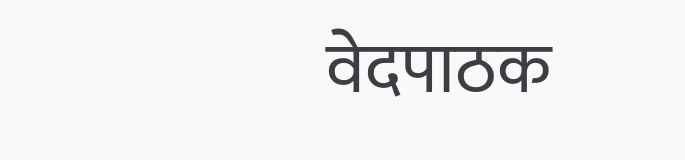वेदपाठक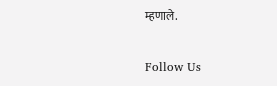म्हणाले.

Follow Us